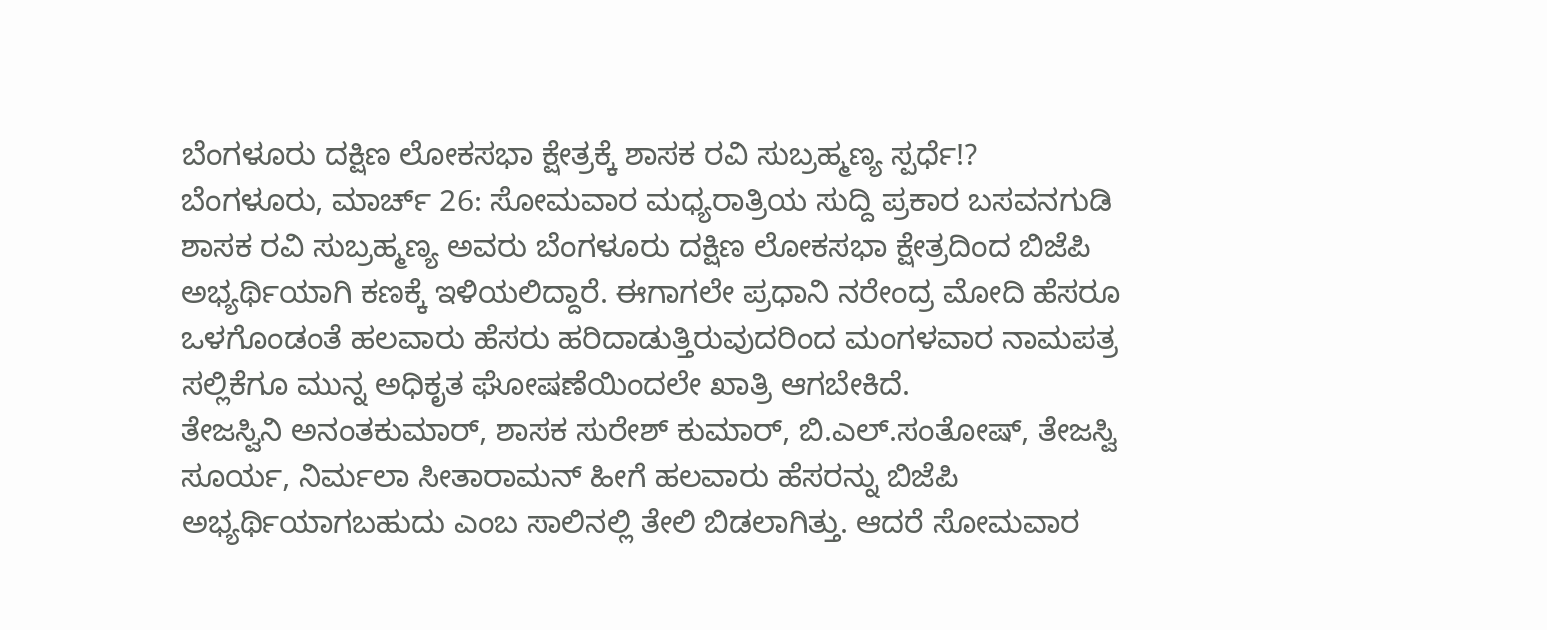ಬೆಂಗಳೂರು ದಕ್ಷಿಣ ಲೋಕಸಭಾ ಕ್ಷೇತ್ರಕ್ಕೆ ಶಾಸಕ ರವಿ ಸುಬ್ರಹ್ಮಣ್ಯ ಸ್ಪರ್ಧೆ!?
ಬೆಂಗಳೂರು, ಮಾರ್ಚ್ 26: ಸೋಮವಾರ ಮಧ್ಯರಾತ್ರಿಯ ಸುದ್ದಿ ಪ್ರಕಾರ ಬಸವನಗುಡಿ ಶಾಸಕ ರವಿ ಸುಬ್ರಹ್ಮಣ್ಯ ಅವರು ಬೆಂಗಳೂರು ದಕ್ಷಿಣ ಲೋಕಸಭಾ ಕ್ಷೇತ್ರದಿಂದ ಬಿಜೆಪಿ ಅಭ್ಯರ್ಥಿಯಾಗಿ ಕಣಕ್ಕೆ ಇಳಿಯಲಿದ್ದಾರೆ. ಈಗಾಗಲೇ ಪ್ರಧಾನಿ ನರೇಂದ್ರ ಮೋದಿ ಹೆಸರೂ ಒಳಗೊಂಡಂತೆ ಹಲವಾರು ಹೆಸರು ಹರಿದಾಡುತ್ತಿರುವುದರಿಂದ ಮಂಗಳವಾರ ನಾಮಪತ್ರ ಸಲ್ಲಿಕೆಗೂ ಮುನ್ನ ಅಧಿಕೃತ ಘೋಷಣೆಯಿಂದಲೇ ಖಾತ್ರಿ ಆಗಬೇಕಿದೆ.
ತೇಜಸ್ವಿನಿ ಅನಂತಕುಮಾರ್, ಶಾಸಕ ಸುರೇಶ್ ಕುಮಾರ್, ಬಿ.ಎಲ್.ಸಂತೋಷ್, ತೇಜಸ್ವಿ ಸೂರ್ಯ, ನಿರ್ಮಲಾ ಸೀತಾರಾಮನ್ ಹೀಗೆ ಹಲವಾರು ಹೆಸರನ್ನು ಬಿಜೆಪಿ ಅಭ್ಯರ್ಥಿಯಾಗಬಹುದು ಎಂಬ ಸಾಲಿನಲ್ಲಿ ತೇಲಿ ಬಿಡಲಾಗಿತ್ತು. ಆದರೆ ಸೋಮವಾರ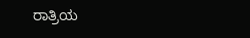ರಾತ್ರಿಯ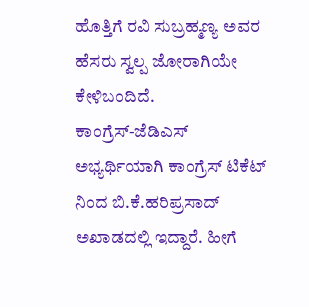ಹೊತ್ತಿಗೆ ರವಿ ಸುಬ್ರಹ್ಮಣ್ಯ ಅವರ ಹೆಸರು ಸ್ವಲ್ಪ ಜೋರಾಗಿಯೇ ಕೇಳಿಬಂದಿದೆ.
ಕಾಂಗ್ರೆಸ್-ಜೆಡಿಎಸ್ ಅಭ್ಯರ್ಥಿಯಾಗಿ ಕಾಂಗ್ರೆಸ್ ಟಿಕೆಟ್ ನಿಂದ ಬಿ.ಕೆ.ಹರಿಪ್ರಸಾದ್ ಅಖಾಡದಲ್ಲಿ ಇದ್ದಾರೆ. ಹೀಗೆ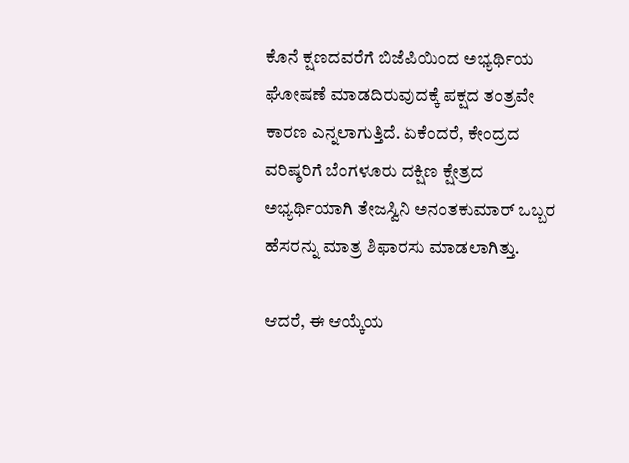ಕೊನೆ ಕ್ಷಣದವರೆಗೆ ಬಿಜೆಪಿಯಿಂದ ಅಭ್ಯರ್ಥಿಯ ಘೋಷಣೆ ಮಾಡದಿರುವುದಕ್ಕೆ ಪಕ್ಷದ ತಂತ್ರವೇ ಕಾರಣ ಎನ್ನಲಾಗುತ್ತಿದೆ. ಏಕೆಂದರೆ, ಕೇಂದ್ರದ ವರಿಷ್ಠರಿಗೆ ಬೆಂಗಳೂರು ದಕ್ಷಿಣ ಕ್ಷೇತ್ರದ ಅಭ್ಯರ್ಥಿಯಾಗಿ ತೇಜಸ್ವಿನಿ ಅನಂತಕುಮಾರ್ ಒಬ್ಬರ ಹೆಸರನ್ನು ಮಾತ್ರ ಶಿಫಾರಸು ಮಾಡಲಾಗಿತ್ತು.

ಆದರೆ, ಈ ಆಯ್ಕೆಯ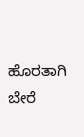ಹೊರತಾಗಿ ಬೇರೆ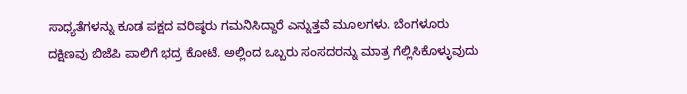ಸಾಧ್ಯತೆಗಳನ್ನು ಕೂಡ ಪಕ್ಷದ ವರಿಷ್ಠರು ಗಮನಿಸಿದ್ದಾರೆ ಎನ್ನುತ್ತವೆ ಮೂಲಗಳು. ಬೆಂಗಳೂರು ದಕ್ಷಿಣವು ಬಿಜೆಪಿ ಪಾಲಿಗೆ ಭದ್ರ ಕೋಟೆ. ಅಲ್ಲಿಂದ ಒಬ್ಬರು ಸಂಸದರನ್ನು ಮಾತ್ರ ಗೆಲ್ಲಿಸಿಕೊಳ್ಳುವುದು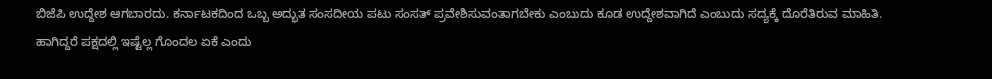ಬಿಜೆಪಿ ಉದ್ದೇಶ ಆಗಬಾರದು. ಕರ್ನಾಟಕದಿಂದ ಒಬ್ಬ ಅದ್ಭುತ ಸಂಸದೀಯ ಪಟು ಸಂಸತ್ ಪ್ರವೇಶಿಸುವಂತಾಗಬೇಕು ಎಂಬುದು ಕೂಡ ಉದ್ದೇಶವಾಗಿದೆ ಎಂಬುದು ಸದ್ಯಕ್ಕೆ ದೊರೆತಿರುವ ಮಾಹಿತಿ.
ಹಾಗಿದ್ದರೆ ಪಕ್ಷದಲ್ಲಿ ಇಷ್ಟೆಲ್ಲ ಗೊಂದಲ ಏಕೆ ಎಂದು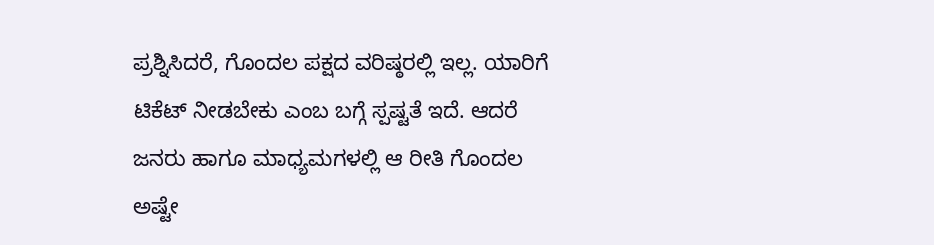ಪ್ರಶ್ನಿಸಿದರೆ, ಗೊಂದಲ ಪಕ್ಷದ ವರಿಷ್ಠರಲ್ಲಿ ಇಲ್ಲ. ಯಾರಿಗೆ ಟಿಕೆಟ್ ನೀಡಬೇಕು ಎಂಬ ಬಗ್ಗೆ ಸ್ಪಷ್ಟತೆ ಇದೆ. ಆದರೆ ಜನರು ಹಾಗೂ ಮಾಧ್ಯಮಗಳಲ್ಲಿ ಆ ರೀತಿ ಗೊಂದಲ ಅಷ್ಟೇ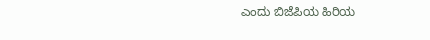ಎಂದು ಬಿಜೆಪಿಯ ಹಿರಿಯ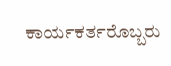ಕಾರ್ಯಕರ್ತರೊಬ್ಬರು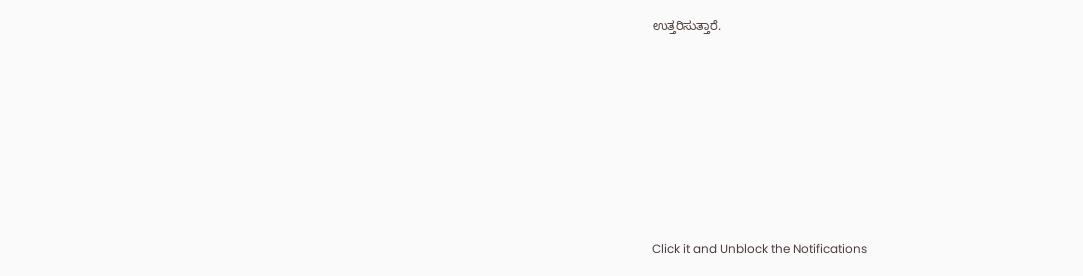ಉತ್ತರಿಸುತ್ತಾರೆ.












Click it and Unblock the Notifications